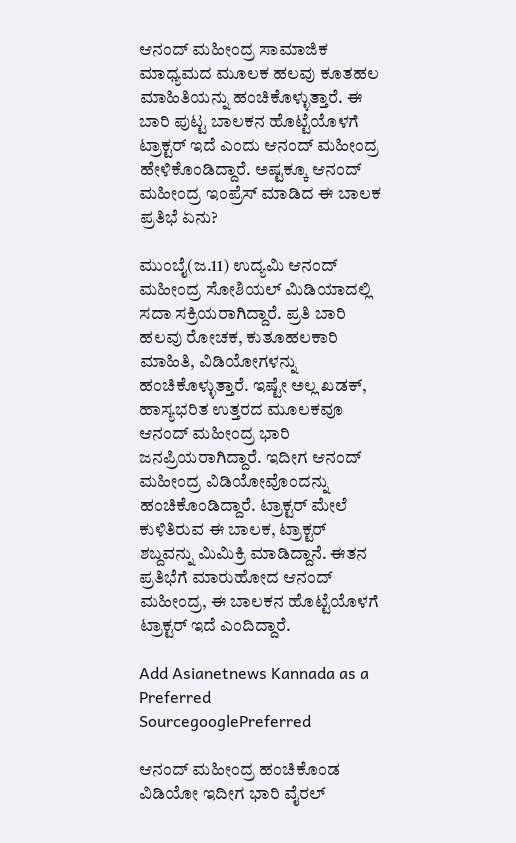ಆನಂದ್ ಮಹೀಂದ್ರ ಸಾಮಾಜಿಕ ಮಾಧ್ಯಮದ ಮೂಲಕ ಹಲವು ಕೂತಹಲ ಮಾಹಿತಿಯನ್ನು ಹಂಚಿಕೊಳ್ಳುತ್ತಾರೆ. ಈ ಬಾರಿ ಪುಟ್ಟ ಬಾಲಕನ ಹೊಟ್ಟೆಯೊಳಗೆ ಟ್ರಾಕ್ಟರ್ ಇದೆ ಎಂದು ಆನಂದ್ ಮಹೀಂದ್ರ ಹೇಳಿಕೊಂಡಿದ್ದಾರೆ. ಅಷ್ಟಕ್ಕೂ ಆನಂದ್ ಮಹೀಂದ್ರ ಇಂಪ್ರೆಸ್ ಮಾಡಿದ ಈ ಬಾಲಕ ಪ್ರತಿಭೆ ಏನು?

ಮುಂಬೈ(ಜ.11) ಉದ್ಯಮಿ ಆನಂದ್ ಮಹೀಂದ್ರ ಸೋಶಿಯಲ್ ಮಿಡಿಯಾದಲ್ಲಿ ಸದಾ ಸಕ್ರಿಯರಾಗಿದ್ದಾರೆ. ಪ್ರತಿ ಬಾರಿ ಹಲವು ರೋಚಕ, ಕುತೂಹಲಕಾರಿ ಮಾಹಿತಿ, ವಿಡಿಯೋಗಳನ್ನು ಹಂಚಿಕೊಳ್ಳುತ್ತಾರೆ. ಇಷ್ಟೇ ಅಲ್ಲ ಖಡಕ್, ಹಾಸ್ಯಭರಿತ ಉತ್ತರದ ಮೂಲಕವೂ ಆನಂದ್ ಮಹೀಂದ್ರ ಭಾರಿ ಜನಪ್ರಿಯರಾಗಿದ್ದಾರೆ. ಇದೀಗ ಆನಂದ್ ಮಹೀಂದ್ರ ವಿಡಿಯೋವೊಂದನ್ನು ಹಂಚಿಕೊಂಡಿದ್ದಾರೆ. ಟ್ರಾಕ್ಟರ್ ಮೇಲೆ ಕುಳಿತಿರುವ ಈ ಬಾಲಕ, ಟ್ರಾಕ್ಟರ್ ಶಬ್ದವನ್ನು ಮಿಮಿಕ್ರಿ ಮಾಡಿದ್ದಾನೆ. ಈತನ ಪ್ರತಿಭೆಗೆ ಮಾರುಹೋದ ಆನಂದ್ ಮಹೀಂದ್ರ, ಈ ಬಾಲಕನ ಹೊಟ್ಟೆಯೊಳಗೆ ಟ್ರಾಕ್ಟರ್ ಇದೆ ಎಂದಿದ್ದಾರೆ.

Add Asianetnews Kannada as a Preferred SourcegooglePreferred

ಆನಂದ್ ಮಹೀಂದ್ರ ಹಂಚಿಕೊಂಡ ವಿಡಿಯೋ ಇದೀಗ ಭಾರಿ ವೈರಲ್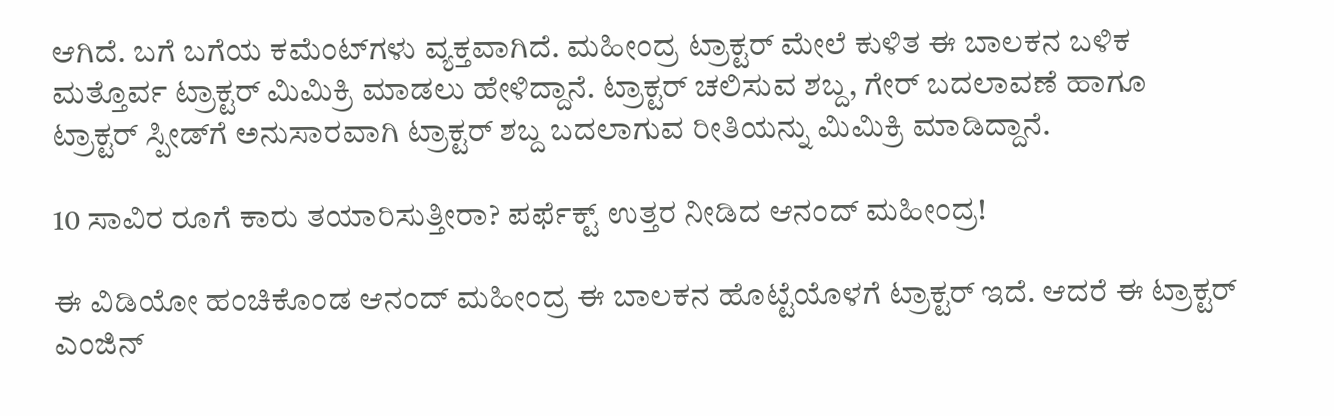ಆಗಿದೆ. ಬಗೆ ಬಗೆಯ ಕಮೆಂಟ್‌ಗಳು ವ್ಯಕ್ತವಾಗಿದೆ. ಮಹೀಂದ್ರ ಟ್ರಾಕ್ಟರ್ ಮೇಲೆ ಕುಳಿತ ಈ ಬಾಲಕನ ಬಳಿಕ ಮತ್ತೊರ್ವ ಟ್ರಾಕ್ಟರ್ ಮಿಮಿಕ್ರಿ ಮಾಡಲು ಹೇಳಿದ್ದಾನೆ. ಟ್ರಾಕ್ಟರ್ ಚಲಿಸುವ ಶಬ್ದ, ಗೇರ್ ಬದಲಾವಣೆ ಹಾಗೂ ಟ್ರಾಕ್ಟರ್ ಸ್ಪೀಡ್‌ಗೆ ಅನುಸಾರವಾಗಿ ಟ್ರಾಕ್ಟರ್ ಶಬ್ದ ಬದಲಾಗುವ ರೀತಿಯನ್ನು ಮಿಮಿಕ್ರಿ ಮಾಡಿದ್ದಾನೆ.

10 ಸಾವಿರ ರೂಗೆ ಕಾರು ತಯಾರಿಸುತ್ತೀರಾ? ಪರ್ಫೆಕ್ಟ್ ಉತ್ತರ ನೀಡಿದ ಆನಂದ್ ಮಹೀಂದ್ರ!

ಈ ವಿಡಿಯೋ ಹಂಚಿಕೊಂಡ ಆನಂದ್ ಮಹೀಂದ್ರ ಈ ಬಾಲಕನ ಹೊಟ್ಟೆಯೊಳಗೆ ಟ್ರಾಕ್ಟರ್ ಇದೆ. ಆದರೆ ಈ ಟ್ರಾಕ್ಟರ್ ಎಂಜಿನ್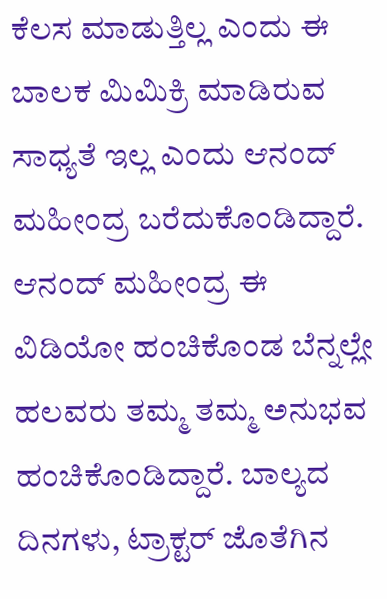ಕೆಲಸ ಮಾಡುತ್ತಿಲ್ಲ ಎಂದು ಈ ಬಾಲಕ ಮಿಮಿಕ್ರಿ ಮಾಡಿರುವ ಸಾಧ್ಯತೆ ಇಲ್ಲ ಎಂದು ಆನಂದ್ ಮಹೀಂದ್ರ ಬರೆದುಕೊಂಡಿದ್ದಾರೆ. ಆನಂದ್ ಮಹೀಂದ್ರ ಈ ವಿಡಿಯೋ ಹಂಚಿಕೊಂಡ ಬೆನ್ನಲ್ಲೇ ಹಲವರು ತಮ್ಮ ತಮ್ಮ ಅನುಭವ ಹಂಚಿಕೊಂಡಿದ್ದಾರೆ. ಬಾಲ್ಯದ ದಿನಗಳು, ಟ್ರಾಕ್ಟರ್ ಜೊತೆಗಿನ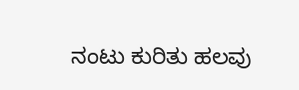ನಂಟು ಕುರಿತು ಹಲವು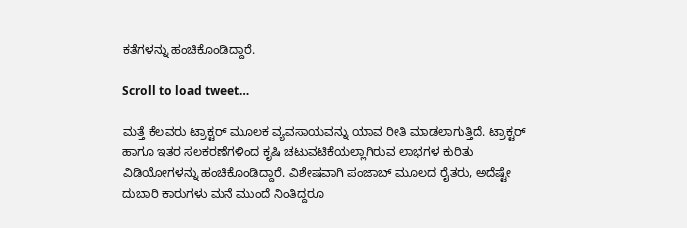ಕತೆಗಳನ್ನು ಹಂಚಿಕೊಂಡಿದ್ದಾರೆ.

Scroll to load tweet…

ಮತ್ತೆ ಕೆಲವರು ಟ್ರಾಕ್ಟರ್ ಮೂಲಕ ವ್ಯವಸಾಯವನ್ನು ಯಾವ ರೀತಿ ಮಾಡಲಾಗುತ್ತಿದೆ. ಟ್ರಾಕ್ಟರ್ ಹಾಗೂ ಇತರ ಸಲಕರಣೆಗಳಿಂದ ಕೃಷಿ ಚಟುವಟಿಕೆಯಲ್ಲಾಗಿರುವ ಲಾಭಗಳ ಕುರಿತು ವಿಡಿಯೋಗಳನ್ನು ಹಂಚಿಕೊಂಡಿದ್ದಾರೆ. ವಿಶೇಷವಾಗಿ ಪಂಜಾಬ್ ಮೂಲದ ರೈತರು, ಅದೆಷ್ಟೇ ದುಬಾರಿ ಕಾರುಗಳು ಮನೆ ಮುಂದೆ ನಿಂತಿದ್ದರೂ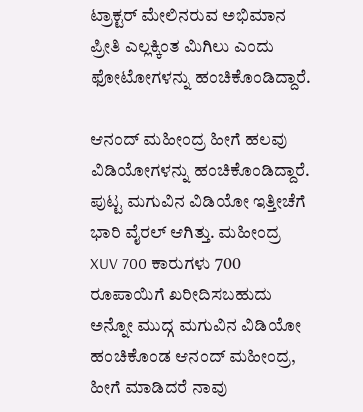ಟ್ರಾಕ್ಟರ್ ಮೇಲಿನರುವ ಅಭಿಮಾನ ಪ್ರೀತಿ ಎಲ್ಲಕ್ಕಿಂತ ಮಿಗಿಲು ಎಂದು ಫೋಟೋಗಳನ್ನು ಹಂಚಿಕೊಂಡಿದ್ದಾರೆ.

ಆನಂದ್ ಮಹೀಂದ್ರ ಹೀಗೆ ಹಲವು ವಿಡಿಯೋಗಳನ್ನು ಹಂಚಿಕೊಂಡಿದ್ದಾರೆ. ಪುಟ್ಟ ಮಗುವಿನ ವಿಡಿಯೋ ಇತ್ತೀಚೆಗೆ ಭಾರಿ ವೈರಲ್ ಆಗಿತ್ತು. ಮಹೀಂದ್ರ XUV 700 ಕಾರುಗಳು 700 ರೂಪಾಯಿಗೆ ಖರೀದಿಸಬಹುದು ಅನ್ನೋ ಮುದ್ಗ ಮಗುವಿನ ವಿಡಿಯೋ ಹಂಚಿಕೊಂಡ ಆನಂದ್ ಮಹೀಂದ್ರ, ಹೀಗೆ ಮಾಡಿದರೆ ನಾವು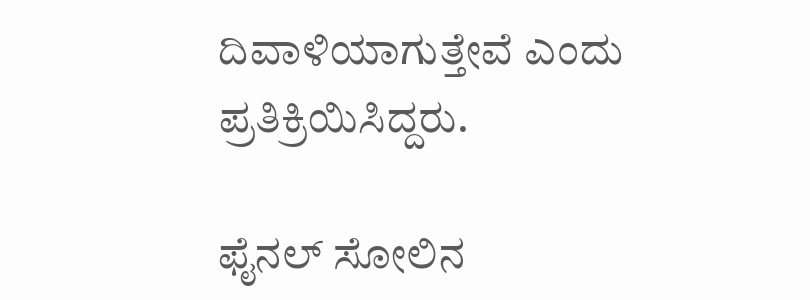ದಿವಾಳಿಯಾಗುತ್ತೇವೆ ಎಂದು ಪ್ರತಿಕ್ರಿಯಿಸಿದ್ದರು.

ಫೈನಲ್ ಸೋಲಿನ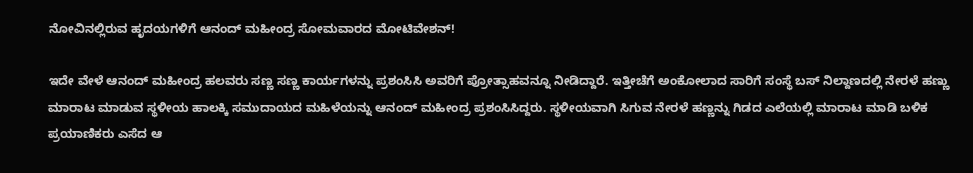ನೋವಿನಲ್ಲಿರುವ ಹೃದಯಗಳಿಗೆ ಆನಂದ್ ಮಹೀಂದ್ರ ಸೋಮವಾರದ ಮೋಟಿವೇಶನ್!

ಇದೇ ವೇಳೆ ಆನಂದ್ ಮಹೀಂದ್ರ ಹಲವರು ಸಣ್ಣ ಸಣ್ಣ ಕಾರ್ಯಗಳನ್ನು ಪ್ರಶಂಸಿಸಿ ಅವರಿಗೆ ಪ್ರೋತ್ಸಾಹವನ್ನೂ ನೀಡಿದ್ದಾರೆ. ಇತ್ತೀಚೆಗೆ ಅಂಕೋಲಾದ ಸಾರಿಗೆ ಸಂಸ್ಥೆ ಬಸ್‌ ನಿಲ್ದಾಣದಲ್ಲಿ ನೇರಳೆ ಹಣ್ಣು ಮಾರಾಟ ಮಾಡುವ ಸ್ಥಳೀಯ ಹಾಲಕ್ಕಿ ಸಮುದಾಯದ ಮಹಿಳೆಯನ್ನು ಆನಂದ್ ಮಹೀಂದ್ರ ಪ್ರಶಂಸಿಸಿದ್ದರು. ಸ್ಥಳೀಯವಾಗಿ ಸಿಗುವ ನೇರಳೆ ಹಣ್ಣನ್ನು ಗಿಡದ ಎಲೆಯಲ್ಲಿ ಮಾರಾಟ ಮಾಡಿ ಬಳಿಕ ಪ್ರಯಾಣಿಕರು ಎಸೆದ ಆ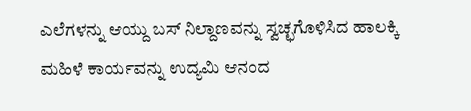ಎಲೆಗಳನ್ನು ಆಯ್ದು ಬಸ್‌ ನಿಲ್ದಾಣವನ್ನು ಸ್ವಚ್ಛಗೊಳಿಸಿದ ಹಾಲಕ್ಕಿ ಮಹಿಳೆ ಕಾರ್ಯವನ್ನು ಉದ್ಯಮಿ ಆನಂದ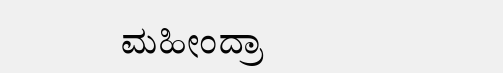ಮಹೀಂದ್ರಾ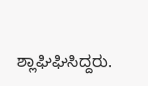ಶ್ಲಾಘಿಘಿಸಿದ್ದರು.